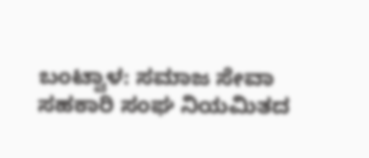ಬಂಟ್ವಾಳ: ಸಮಾಜ ಸೇವಾ ಸಹಕಾರಿ ಸಂಘ ನಿಯಮಿತದ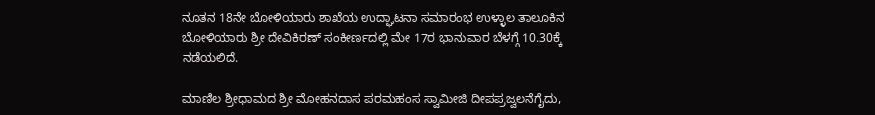ನೂತನ 18ನೇ ಬೋಳಿಯಾರು ಶಾಖೆಯ ಉದ್ಘಾಟನಾ ಸಮಾರಂಭ ಉಳ್ಳಾಲ ತಾಲೂಕಿನ ಬೋಳಿಯಾರು ಶ್ರೀ ದೇವಿಕಿರಣ್ ಸಂಕೀರ್ಣದಲ್ಲಿ ಮೇ 17ರ ಭಾನುವಾರ ಬೆಳಗ್ಗೆ 10.30ಕ್ಕೆ ನಡೆಯಲಿದೆ.

ಮಾಣಿಲ ಶ್ರೀಧಾಮದ ಶ್ರೀ ಮೋಹನದಾಸ ಪರಮಹಂಸ ಸ್ವಾಮೀಜಿ ದೀಪಪ್ರಜ್ವಲನೆಗೈದು,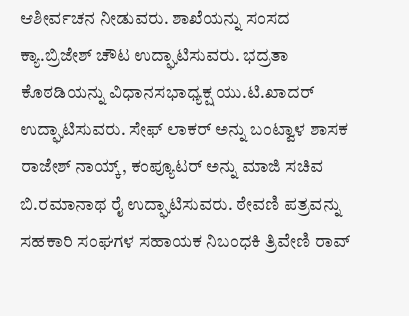ಆಶೀರ್ವಚನ ನೀಡುವರು. ಶಾಖೆಯನ್ನು ಸಂಸದ ಕ್ಯಾ.ಬ್ರಿಜೇಶ್ ಚೌಟ ಉದ್ಘಾಟಿಸುವರು. ಭದ್ರತಾ ಕೊಠಡಿಯನ್ನು ವಿಧಾನಸಭಾಧ್ಯಕ್ಷ ಯು.ಟಿ.ಖಾದರ್ ಉದ್ಘಾಟಿಸುವರು. ಸೇಫ್ ಲಾಕರ್ ಅನ್ನು ಬಂಟ್ವಾಳ ಶಾಸಕ ರಾಜೇಶ್ ನಾಯ್ಕ್, ಕಂಪ್ಯೂಟರ್ ಅನ್ನು ಮಾಜಿ ಸಚಿವ ಬಿ.ರಮಾನಾಥ ರೈ ಉದ್ಘಾಟಿಸುವರು. ಠೇವಣಿ ಪತ್ರವನ್ನು ಸಹಕಾರಿ ಸಂಘಗಳ ಸಹಾಯಕ ನಿಬಂಧಕಿ ತ್ರಿವೇಣಿ ರಾವ್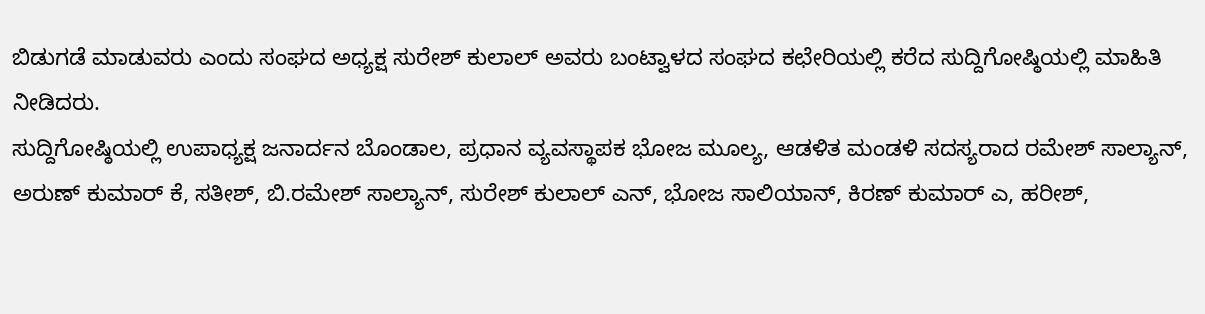ಬಿಡುಗಡೆ ಮಾಡುವರು ಎಂದು ಸಂಘದ ಅಧ್ಯಕ್ಷ ಸುರೇಶ್ ಕುಲಾಲ್ ಅವರು ಬಂಟ್ವಾಳದ ಸಂಘದ ಕಛೇರಿಯಲ್ಲಿ ಕರೆದ ಸುದ್ದಿಗೋಷ್ಠಿಯಲ್ಲಿ ಮಾಹಿತಿ ನೀಡಿದರು.
ಸುದ್ದಿಗೋಷ್ಠಿಯಲ್ಲಿ ಉಪಾಧ್ಯಕ್ಷ ಜನಾರ್ದನ ಬೊಂಡಾಲ, ಪ್ರಧಾನ ವ್ಯವಸ್ಥಾಪಕ ಭೋಜ ಮೂಲ್ಯ, ಆಡಳಿತ ಮಂಡಳಿ ಸದಸ್ಯರಾದ ರಮೇಶ್ ಸಾಲ್ಯಾನ್, ಅರುಣ್ ಕುಮಾರ್ ಕೆ, ಸತೀಶ್, ಬಿ.ರಮೇಶ್ ಸಾಲ್ಯಾನ್, ಸುರೇಶ್ ಕುಲಾಲ್ ಎನ್, ಭೋಜ ಸಾಲಿಯಾನ್, ಕಿರಣ್ ಕುಮಾರ್ ಎ, ಹರೀಶ್,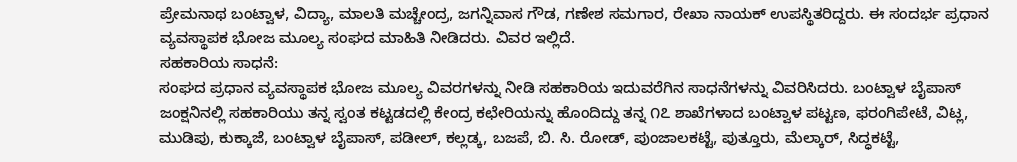ಪ್ರೇಮನಾಥ ಬಂಟ್ವಾಳ, ವಿದ್ಯಾ, ಮಾಲತಿ ಮಚ್ಚೇಂದ್ರ, ಜಗನ್ನಿವಾಸ ಗೌಡ, ಗಣೇಶ ಸಮಗಾರ, ರೇಖಾ ನಾಯಕ್ ಉಪಸ್ಥಿತರಿದ್ದರು. ಈ ಸಂದರ್ಭ ಪ್ರಧಾನ ವ್ಯವಸ್ಥಾಪಕ ಭೋಜ ಮೂಲ್ಯ ಸಂಘದ ಮಾಹಿತಿ ನೀಡಿದರು. ವಿವರ ಇಲ್ಲಿದೆ.
ಸಹಕಾರಿಯ ಸಾಧನೆ:
ಸಂಘದ ಪ್ರಧಾನ ವ್ಯವಸ್ಥಾಪಕ ಭೋಜ ಮೂಲ್ಯ ವಿವರಗಳನ್ನು ನೀಡಿ ಸಹಕಾರಿಯ ಇದುವರೆಗಿನ ಸಾಧನೆಗಳನ್ನು ವಿವರಿಸಿದರು. ಬಂಟ್ವಾಳ ಬೈಪಾಸ್ ಜಂಕ್ಷನಿನಲ್ಲಿ ಸಹಕಾರಿಯು ತನ್ನ ಸ್ವಂತ ಕಟ್ಟಡದಲ್ಲಿ ಕೇಂದ್ರ ಕಛೇರಿಯನ್ನು ಹೊಂದಿದ್ದು ತನ್ನ ೧೭ ಶಾಖೆಗಳಾದ ಬಂಟ್ವಾಳ ಪಟ್ಟಣ, ಫರಂಗಿಪೇಟೆ, ವಿಟ್ಲ, ಮುಡಿಪು, ಕುಕ್ಕಾಜೆ, ಬಂಟ್ವಾಳ ಬೈಪಾಸ್, ಪಡೀಲ್, ಕಲ್ಲಡ್ಕ, ಬಜಪೆ, ಬಿ. ಸಿ. ರೋಡ್, ಪುಂಜಾಲಕಟ್ಟೆ, ಪುತ್ತೂರು, ಮೆಲ್ಕಾರ್, ಸಿದ್ಧಕಟ್ಟೆ,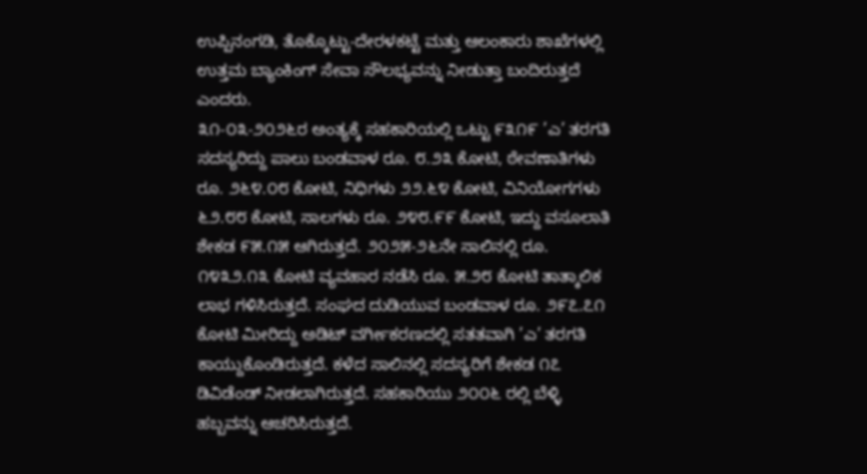ಉಪ್ಪಿನಂಗಡಿ, ತೊಕ್ಕೊಟ್ಟು-ದೇರಳಕಟ್ಟೆ ಮತ್ತು ಆಲಂಕಾರು ಶಾಖೆಗಳಲ್ಲಿ ಉತ್ತಮ ಬ್ಯಾಂಕಿಂಗ್ ಸೇವಾ ಸೌಲಭ್ಯವನ್ನು ನೀಡುತ್ತಾ ಬಂದಿರುತ್ತದೆ ಎಂದರು.
೩೧-೦೩-೨೦೨೬ರ ಅಂತ್ಯಕ್ಕೆ ಸಹಕಾರಿಯಲ್ಲಿ ಒಟ್ಟು ೯೩೧೯ ’ಎ’ ತರಗತಿ ಸದಸ್ಯರಿದ್ದು ಪಾಲು ಬಂಡವಾಳ ರೂ. ೮.೨೩ ಕೋಟಿ, ಠೇವಣಾತಿಗಳು ರೂ. ೨೬೪.೦೮ ಕೋಟಿ, ನಿಧಿಗಳು ೨೨.೬೪ ಕೋಟಿ, ವಿನಿಯೋಗಗಳು ೬೨.೮೮ ಕೋಟಿ, ಸಾಲಗಳು ರೂ. ೨೪೮.೯೯ ಕೋಟಿ, ಇದ್ದು ವಸೂಲಾತಿ ಶೇಕಡ ೯೫.೧೫ ಆಗಿರುತ್ತದೆ. ೨೦೨೫-೨೬ನೇ ಸಾಲಿನಲ್ಲಿ ರೂ. ೧೪೩೨.೧೩ ಕೋಟಿ ವ್ಯವಹಾರ ನಡೆಸಿ ರೂ. ೫.೨೮ ಕೋಟಿ ತಾತ್ಕಾಲಿಕ ಲಾಭ ಗಳಿಸಿರುತ್ತದೆ. ಸಂಘದ ದುಡಿಯುವ ಬಂಡವಾಳ ರೂ. ೨೯೭.೭೧ ಕೋಟಿ ಮೀರಿದ್ದು ಅಡಿಟ್ ವರ್ಗೀಕರಣದಲ್ಲಿ ಸತತವಾಗಿ ’ಎ’ ತರಗತಿ ಕಾಯ್ದುಕೊಂಡಿರುತ್ತದೆ. ಕಳೆದ ಸಾಲಿನಲ್ಲಿ ಸದಸ್ಯರಿಗೆ ಶೇಕಡ ೧೭ ಡಿವಿಡೆಂಡ್ ನೀಡಲಾಗಿರುತ್ತದೆ. ಸಹಕಾರಿಯು ೨೦೦೬ ರಲ್ಲಿ ಬೆಳ್ಳಿ ಹಬ್ಬವನ್ನು ಆಚರಿಸಿರುತ್ತದೆ.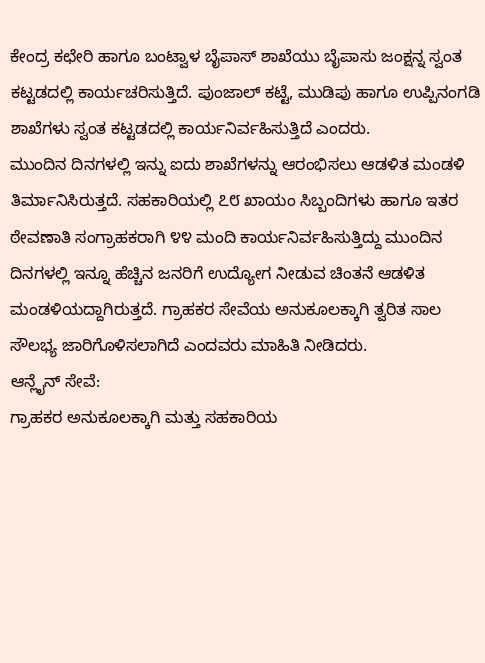ಕೇಂದ್ರ ಕಛೇರಿ ಹಾಗೂ ಬಂಟ್ವಾಳ ಬೈಪಾಸ್ ಶಾಖೆಯು ಬೈಪಾಸು ಜಂಕ್ಷನ್ನ ಸ್ವಂತ ಕಟ್ಟಡದಲ್ಲಿ ಕಾರ್ಯಚರಿಸುತ್ತಿದೆ. ಪುಂಜಾಲ್ ಕಟ್ಟೆ, ಮುಡಿಪು ಹಾಗೂ ಉಪ್ಪಿನಂಗಡಿ ಶಾಖೆಗಳು ಸ್ವಂತ ಕಟ್ಟಡದಲ್ಲಿ ಕಾರ್ಯನಿರ್ವಹಿಸುತ್ತಿದೆ ಎಂದರು.
ಮುಂದಿನ ದಿನಗಳಲ್ಲಿ ಇನ್ನು ಐದು ಶಾಖೆಗಳನ್ನು ಆರಂಭಿಸಲು ಆಡಳಿತ ಮಂಡಳಿ ತಿರ್ಮಾನಿಸಿರುತ್ತದೆ. ಸಹಕಾರಿಯಲ್ಲಿ ೭೮ ಖಾಯಂ ಸಿಬ್ಬಂದಿಗಳು ಹಾಗೂ ಇತರ ಠೇವಣಾತಿ ಸಂಗ್ರಾಹಕರಾಗಿ ೪೪ ಮಂದಿ ಕಾರ್ಯನಿರ್ವಹಿಸುತ್ತಿದ್ದು ಮುಂದಿನ ದಿನಗಳಲ್ಲಿ ಇನ್ನೂ ಹೆಚ್ಚಿನ ಜನರಿಗೆ ಉದ್ಯೋಗ ನೀಡುವ ಚಿಂತನೆ ಆಡಳಿತ ಮಂಡಳಿಯದ್ದಾಗಿರುತ್ತದೆ. ಗ್ರಾಹಕರ ಸೇವೆಯ ಅನುಕೂಲಕ್ಕಾಗಿ ತ್ವರಿತ ಸಾಲ ಸೌಲಭ್ಯ ಜಾರಿಗೊಳಿಸಲಾಗಿದೆ ಎಂದವರು ಮಾಹಿತಿ ನೀಡಿದರು.
ಆನ್ಲೈನ್ ಸೇವೆ:
ಗ್ರಾಹಕರ ಅನುಕೂಲಕ್ಕಾಗಿ ಮತ್ತು ಸಹಕಾರಿಯ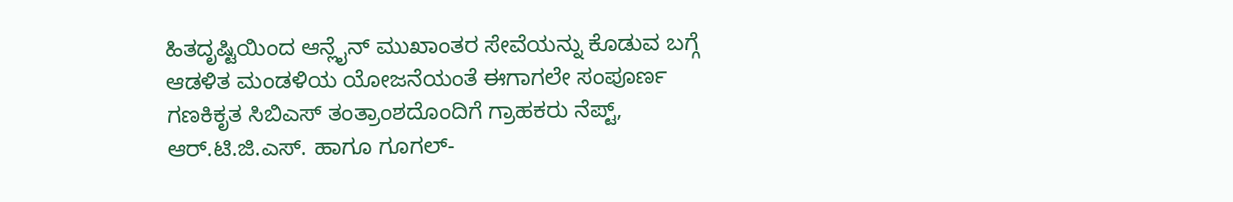ಹಿತದೃಷ್ಟಿಯಿಂದ ಆನ್ಲೈನ್ ಮುಖಾಂತರ ಸೇವೆಯನ್ನು ಕೊಡುವ ಬಗ್ಗೆ ಆಡಳಿತ ಮಂಡಳಿಯ ಯೋಜನೆಯಂತೆ ಈಗಾಗಲೇ ಸಂಪೂರ್ಣ ಗಣಕಿಕೃತ ಸಿಬಿಎಸ್ ತಂತ್ರಾಂಶದೊಂದಿಗೆ ಗ್ರಾಹಕರು ನೆಪ್ಟ್, ಆರ್.ಟಿ.ಜಿ.ಎಸ್. ಹಾಗೂ ಗೂಗಲ್-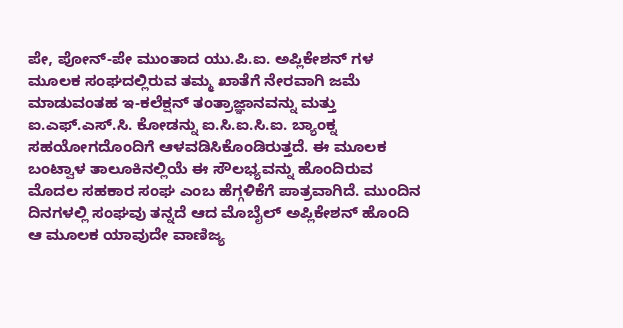ಪೇ, ಪೋನ್-ಪೇ ಮುಂತಾದ ಯು.ಪಿ.ಐ. ಅಪ್ಲಿಕೇಶನ್ ಗಳ ಮೂಲಕ ಸಂಘದಲ್ಲಿರುವ ತಮ್ಮ ಖಾತೆಗೆ ನೇರವಾಗಿ ಜಮೆ ಮಾಡುವಂತಹ ಇ-ಕಲೆಕ್ಷನ್ ತಂತ್ರಾಜ್ಞಾನವನ್ನು ಮತ್ತು ಐ.ಎಫ್.ಎಸ್.ಸಿ. ಕೋಡನ್ನು ಐ.ಸಿ.ಐ.ಸಿ.ಐ. ಬ್ಯಾಂಕ್ನ ಸಹಯೋಗದೊಂದಿಗೆ ಆಳವಡಿಸಿಕೊಂಡಿರುತ್ತದೆ. ಈ ಮೂಲಕ ಬಂಟ್ವಾಳ ತಾಲೂಕಿನಲ್ಲಿಯೆ ಈ ಸೌಲಭ್ಯವನ್ನು ಹೊಂದಿರುವ ಮೊದಲ ಸಹಕಾರ ಸಂಘ ಎಂಬ ಹೆಗ್ಗಳಿಕೆಗೆ ಪಾತ್ರವಾಗಿದೆ. ಮುಂದಿನ ದಿನಗಳಲ್ಲಿ ಸಂಘವು ತನ್ನದೆ ಆದ ಮೊಬೈಲ್ ಅಪ್ಲಿಕೇಶನ್ ಹೊಂದಿ ಆ ಮೂಲಕ ಯಾವುದೇ ವಾಣಿಜ್ಯ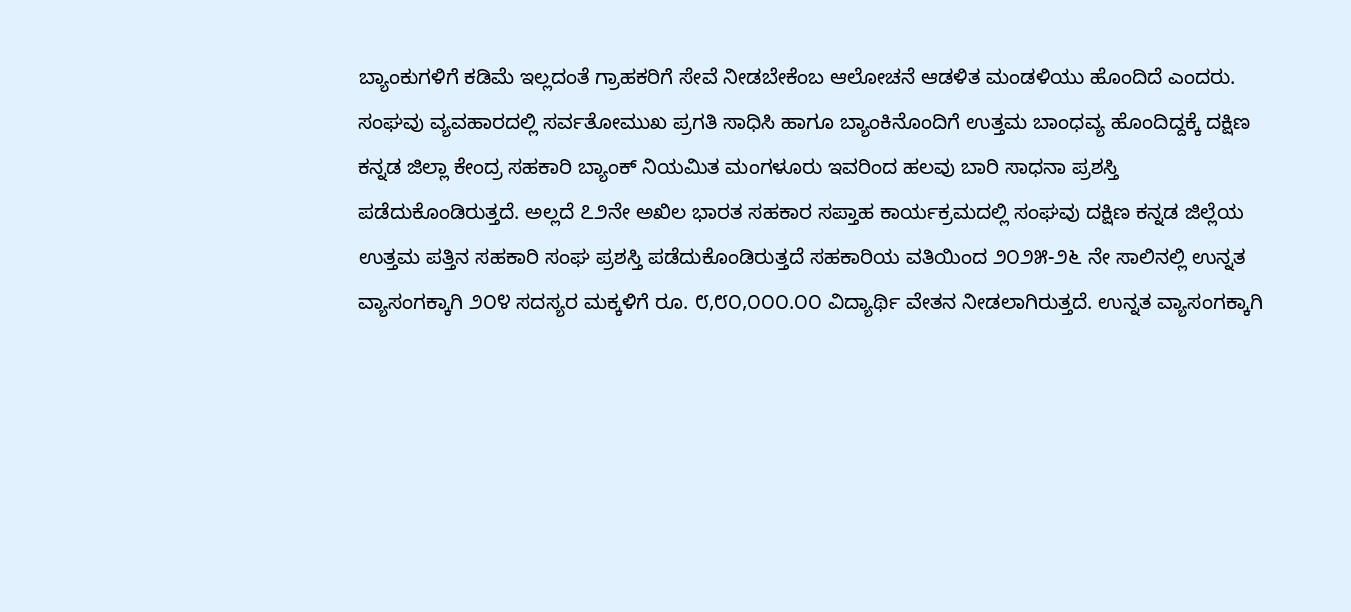ಬ್ಯಾಂಕುಗಳಿಗೆ ಕಡಿಮೆ ಇಲ್ಲದಂತೆ ಗ್ರಾಹಕರಿಗೆ ಸೇವೆ ನೀಡಬೇಕೆಂಬ ಆಲೋಚನೆ ಆಡಳಿತ ಮಂಡಳಿಯು ಹೊಂದಿದೆ ಎಂದರು.
ಸಂಘವು ವ್ಯವಹಾರದಲ್ಲಿ ಸರ್ವತೋಮುಖ ಪ್ರಗತಿ ಸಾಧಿಸಿ ಹಾಗೂ ಬ್ಯಾಂಕಿನೊಂದಿಗೆ ಉತ್ತಮ ಬಾಂಧವ್ಯ ಹೊಂದಿದ್ದಕ್ಕೆ ದಕ್ಷಿಣ ಕನ್ನಡ ಜಿಲ್ಲಾ ಕೇಂದ್ರ ಸಹಕಾರಿ ಬ್ಯಾಂಕ್ ನಿಯಮಿತ ಮಂಗಳೂರು ಇವರಿಂದ ಹಲವು ಬಾರಿ ಸಾಧನಾ ಪ್ರಶಸ್ತಿ ಪಡೆದುಕೊಂಡಿರುತ್ತದೆ. ಅಲ್ಲದೆ ೭೨ನೇ ಅಖಿಲ ಭಾರತ ಸಹಕಾರ ಸಪ್ತಾಹ ಕಾರ್ಯಕ್ರಮದಲ್ಲಿ ಸಂಘವು ದಕ್ಷಿಣ ಕನ್ನಡ ಜಿಲ್ಲೆಯ ಉತ್ತಮ ಪತ್ತಿನ ಸಹಕಾರಿ ಸಂಘ ಪ್ರಶಸ್ತಿ ಪಡೆದುಕೊಂಡಿರುತ್ತದೆ ಸಹಕಾರಿಯ ವತಿಯಿಂದ ೨೦೨೫-೨೬ ನೇ ಸಾಲಿನಲ್ಲಿ ಉನ್ನತ ವ್ಯಾಸಂಗಕ್ಕಾಗಿ ೨೦೪ ಸದಸ್ಯರ ಮಕ್ಕಳಿಗೆ ರೂ. ೮,೮೦,೦೦೦.೦೦ ವಿದ್ಯಾರ್ಥಿ ವೇತನ ನೀಡಲಾಗಿರುತ್ತದೆ. ಉನ್ನತ ವ್ಯಾಸಂಗಕ್ಕಾಗಿ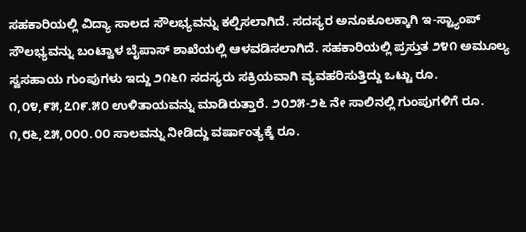ಸಹಕಾರಿಯಲ್ಲಿ ವಿದ್ಯಾ ಸಾಲದ ಸೌಲಭ್ಯವನ್ನು ಕಲ್ಪಿಸಲಾಗಿದೆ. ಸದಸ್ಯರ ಅನೂಕೂಲಕ್ಕಾಗಿ ಇ-ಸ್ಟ್ಯಾಂಪ್ ಸೌಲಭ್ಯವನ್ನು ಬಂಟ್ವಾಳ ಬೈಪಾಸ್ ಶಾಖೆಯಲ್ಲಿ ಆಳವಡಿಸಲಾಗಿದೆ. ಸಹಕಾರಿಯಲ್ಲಿ ಪ್ರಸ್ತುತ ೨೪೧ ಅಮೂಲ್ಯ ಸ್ವಸಹಾಯ ಗುಂಪುಗಳು ಇದ್ದು ೨೧೬೧ ಸದಸ್ಯರು ಸಕ್ರಿಯವಾಗಿ ವ್ಯವಹರಿಸುತ್ತಿದ್ದು ಒಟ್ಟು ರೂ. ೧,೦೪,೯೫,೭೧೯.೫೦ ಉಳಿತಾಯವನ್ನು ಮಾಡಿರುತ್ತಾರೆ. ೨೦೨೫-೨೬ ನೇ ಸಾಲಿನಲ್ಲಿ ಗುಂಪುಗಳಿಗೆ ರೂ. ೧,೮೬,೭೫,೦೦೦.೦೦ ಸಾಲವನ್ನು ನೀಡಿದ್ದು ವರ್ಷಾಂತ್ಯಕ್ಕೆ ರೂ.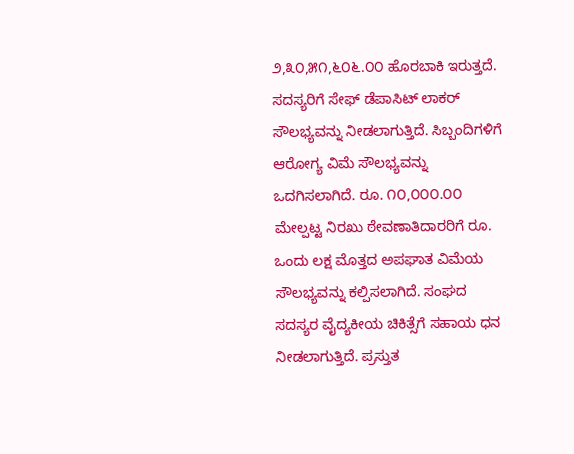೨,೩೦,೫೧,೬೦೬.೦೦ ಹೊರಬಾಕಿ ಇರುತ್ತದೆ. ಸದಸ್ಯರಿಗೆ ಸೇಫ್ ಡೆಪಾಸಿಟ್ ಲಾಕರ್ ಸೌಲಭ್ಯವನ್ನು ನೀಡಲಾಗುತ್ತಿದೆ. ಸಿಬ್ಬಂದಿಗಳಿಗೆ ಆರೋಗ್ಯ ವಿಮೆ ಸೌಲಭ್ಯವನ್ನು ಒದಗಿಸಲಾಗಿದೆ. ರೂ. ೧೦,೦೦೦.೦೦ ಮೇಲ್ಪಟ್ಟ ನಿರಖು ಠೇವಣಾತಿದಾರರಿಗೆ ರೂ. ಒಂದು ಲಕ್ಷ ಮೊತ್ತದ ಅಪಘಾತ ವಿಮೆಯ ಸೌಲಭ್ಯವನ್ನು ಕಲ್ಪಿಸಲಾಗಿದೆ. ಸಂಘದ ಸದಸ್ಯರ ವೈದ್ಯಕೀಯ ಚಿಕಿತ್ಸೆಗೆ ಸಹಾಯ ಧನ ನೀಡಲಾಗುತ್ತಿದೆ. ಪ್ರಸ್ತುತ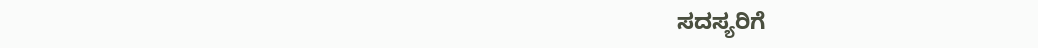ಸದಸ್ಯರಿಗೆ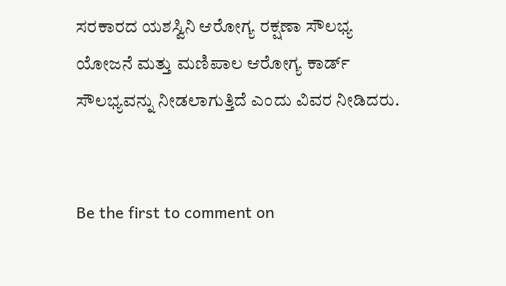ಸರಕಾರದ ಯಶಸ್ವಿನಿ ಆರೋಗ್ಯ ರಕ್ಷಣಾ ಸೌಲಭ್ಯ ಯೋಜನೆ ಮತ್ತು ಮಣಿಪಾಲ ಆರೋಗ್ಯ ಕಾರ್ಡ್ ಸೌಲಭ್ಯವನ್ನು ನೀಡಲಾಗುತ್ತಿದೆ ಎಂದು ವಿವರ ನೀಡಿದರು.


Be the first to comment on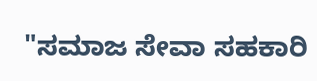"ಸಮಾಜ ಸೇವಾ ಸಹಕಾರಿ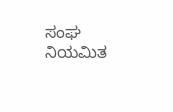ಸಂಘ ನಿಯಮಿತ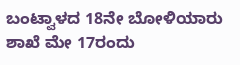ಬಂಟ್ವಾಳದ 18ನೇ ಬೋಳಿಯಾರು ಶಾಖೆ ಮೇ 17ರಂದು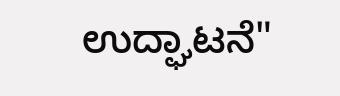ಉದ್ಘಾಟನೆ"